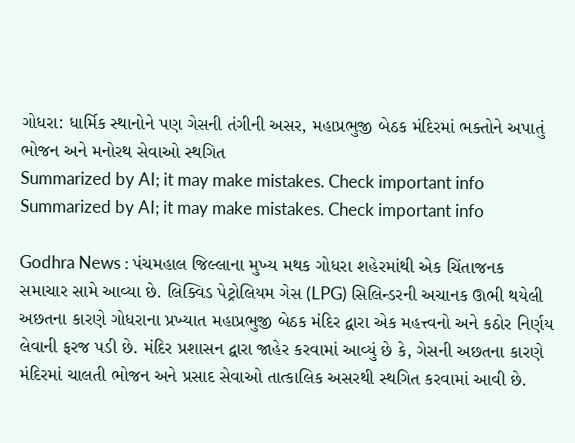ગોધરા: ધાર્મિક સ્થાનોને પણ ગેસની તંગીની અસર, મહાપ્રભુજી બેઠક મંદિરમાં ભક્તોને અપાતું ભોજન અને મનોરથ સેવાઓ સ્થગિત
Summarized by AI; it may make mistakes. Check important info
Summarized by AI; it may make mistakes. Check important info

Godhra News : પંચમહાલ જિલ્લાના મુખ્ય મથક ગોધરા શહેરમાંથી એક ચિંતાજનક સમાચાર સામે આવ્યા છે. લિક્વિડ પેટ્રોલિયમ ગેસ (LPG) સિલિન્ડરની અચાનક ઊભી થયેલી અછતના કારણે ગોધરાના પ્રખ્યાત મહાપ્રભુજી બેઠક મંદિર દ્વારા એક મહત્ત્વનો અને કઠોર નિર્ણય લેવાની ફરજ પડી છે. મંદિર પ્રશાસન દ્વારા જાહેર કરવામાં આવ્યું છે કે, ગેસની અછતના કારણે મંદિરમાં ચાલતી ભોજન અને પ્રસાદ સેવાઓ તાત્કાલિક અસરથી સ્થગિત કરવામાં આવી છે.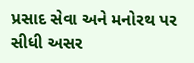પ્રસાદ સેવા અને મનોરથ પર સીધી અસર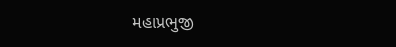મહાપ્રભુજી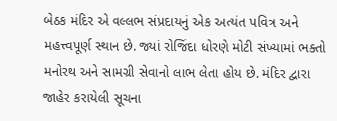બેઠક મંદિર એ વલ્લભ સંપ્રદાયનું એક અત્યંત પવિત્ર અને મહત્ત્વપૂર્ણ સ્થાન છે. જ્યાં રોજિંદા ધોરણે મોટી સંખ્યામાં ભક્તો મનોરથ અને સામગ્રી સેવાનો લાભ લેતા હોય છે. મંદિર દ્વારા જાહેર કરાયેલી સૂચના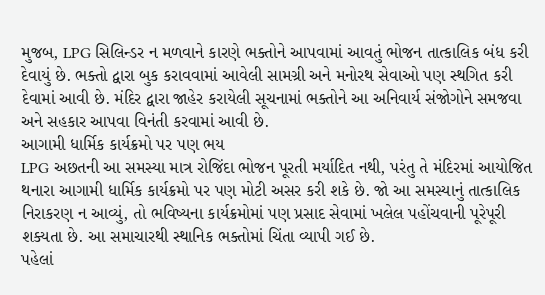મુજબ, LPG સિલિન્ડર ન મળવાને કારણે ભક્તોને આપવામાં આવતું ભોજન તાત્કાલિક બંધ કરી દેવાયું છે. ભક્તો દ્વારા બુક કરાવવામાં આવેલી સામગ્રી અને મનોરથ સેવાઓ પણ સ્થગિત કરી દેવામાં આવી છે. મંદિર દ્વારા જાહેર કરાયેલી સૂચનામાં ભક્તોને આ અનિવાર્ય સંજોગોને સમજવા અને સહકાર આપવા વિનંતી કરવામાં આવી છે.
આગામી ધાર્મિક કાર્યક્રમો પર પણ ભય
LPG અછતની આ સમસ્યા માત્ર રોજિંદા ભોજન પૂરતી મર્યાદિત નથી, પરંતુ તે મંદિરમાં આયોજિત થનારા આગામી ધાર્મિક કાર્યક્રમો પર પણ મોટી અસર કરી શકે છે. જો આ સમસ્યાનું તાત્કાલિક નિરાકરણ ન આવ્યું, તો ભવિષ્યના કાર્યક્રમોમાં પણ પ્રસાદ સેવામાં ખલેલ પહોંચવાની પૂરેપૂરી શક્યતા છે. આ સમાચારથી સ્થાનિક ભક્તોમાં ચિંતા વ્યાપી ગઈ છે.
પહેલાં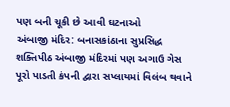પણ બની ચૂકી છે આવી ઘટનાઓ
અંબાજી મંદિર: બનાસકાંઠાના સુપ્રસિદ્ધ શક્તિપીઠ અંબાજી મંદિરમાં પણ અગાઉ ગેસ પૂરો પાડતી કંપની દ્વારા સપ્લાયમાં વિલંબ થવાને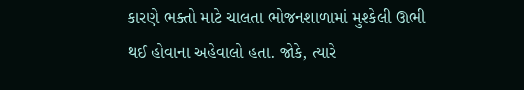કારણે ભક્તો માટે ચાલતા ભોજનશાળામાં મુશ્કેલી ઊભી થઈ હોવાના અહેવાલો હતા. જોકે, ત્યારે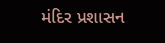મંદિર પ્રશાસન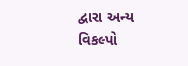દ્વારા અન્ય વિકલ્પો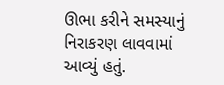ઊભા કરીને સમસ્યાનું નિરાકરણ લાવવામાં આવ્યું હતું.